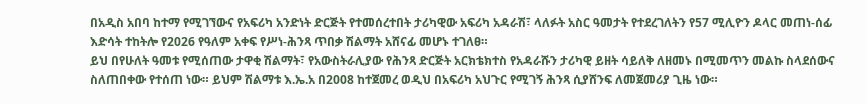በአዲስ አበባ ከተማ የሚገኘውና የአፍሪካ አንድነት ድርጅት የተመሰረተበት ታሪካዊው አፍሪካ አዳራሽ፣ ላለፉት አስር ዓመታት የተደረገለትን የ57 ሚሊዮን ዶላር መጠነ-ሰፊ እድሳት ተከትሎ የ2026 የዓለም አቀፍ የሥነ-ሕንጻ ጥበቃ ሽልማት አሸናፊ መሆኑ ተገለፀ።
ይህ በየሁለት ዓመቱ የሚሰጠው ታዋቂ ሽልማት፣ የአውስትራሊያው የሕንጻ ድርጅት አርክቴክተስ የአዳራሹን ታሪካዊ ይዘት ሳይለቅ ለዘመኑ በሚመጥን መልኩ ስላደሰውና ስለጠበቀው የተሰጠ ነው። ይህም ሽልማቱ እ.ኤ.አ በ2008 ከተጀመረ ወዲህ በአፍሪካ አህጉር የሚገኝ ሕንጻ ሲያሸንፍ ለመጀመሪያ ጊዜ ነው።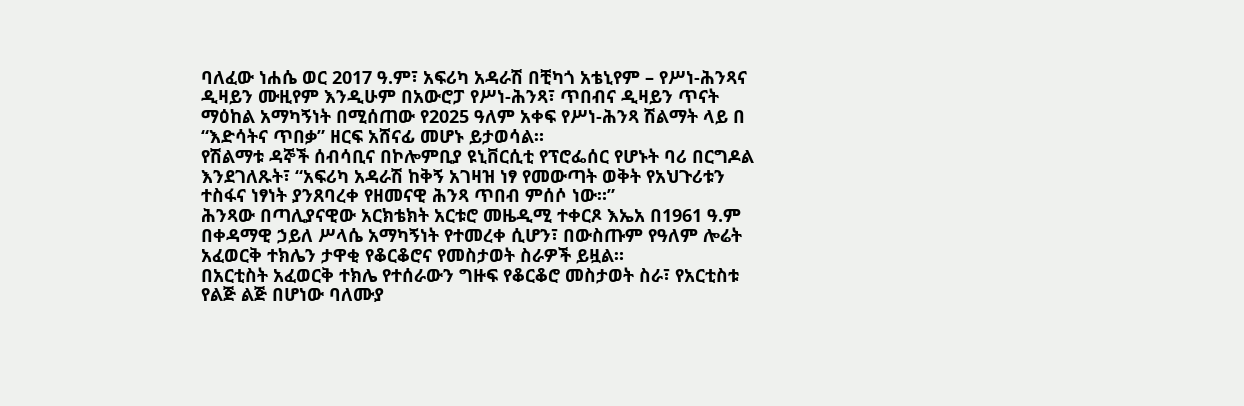ባለፈው ነሐሴ ወር 2017 ዓ.ም፣ አፍሪካ አዳራሽ በቺካጎ አቴኒየም – የሥነ-ሕንጻና ዲዛይን ሙዚየም እንዲሁም በአውሮፓ የሥነ-ሕንጻ፣ ጥበብና ዲዛይን ጥናት ማዕከል አማካኝነት በሚሰጠው የ2025 ዓለም አቀፍ የሥነ-ሕንጻ ሽልማት ላይ በ “እድሳትና ጥበቃ” ዘርፍ አሸናፊ መሆኑ ይታወሳል።
የሽልማቱ ዳኞች ሰብሳቢና በኮሎምቢያ ዩኒቨርሲቲ የፕሮፌሰር የሆኑት ባሪ በርግዶል እንደገለጹት፣ “አፍሪካ አዳራሽ ከቅኝ አገዛዝ ነፃ የመውጣት ወቅት የአህጉሪቱን ተስፋና ነፃነት ያንጸባረቀ የዘመናዊ ሕንጻ ጥበብ ምሰሶ ነው።”
ሕንጻው በጣሊያናዊው አርክቴክት አርቱሮ መዜዲሚ ተቀርጾ እኤአ በ1961 ዓ.ም በቀዳማዊ ኃይለ ሥላሴ አማካኝነት የተመረቀ ሲሆን፣ በውስጡም የዓለም ሎሬት አፈወርቅ ተክሌን ታዋቂ የቆርቆሮና የመስታወት ስራዎች ይዟል።
በአርቲስት አፈወርቅ ተክሌ የተሰራውን ግዙፍ የቆርቆሮ መስታወት ስራ፣ የአርቲስቱ የልጅ ልጅ በሆነው ባለሙያ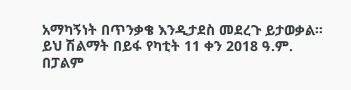አማካኝነት በጥንቃቄ እንዲታደስ መደረጉ ይታወቃል።
ይህ ሽልማት በይፋ የካቲት 11 ቀን 2018 ዓ.ም. በፓልም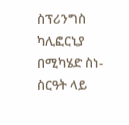ስፕሪንግስ ካሊፎርኒያ በሚካሄድ ስነ-ስርዓት ላይ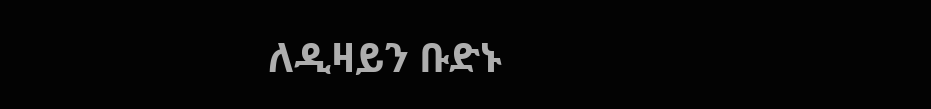ለዲዛይን ቡድኑ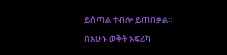ይሰጣል ተብሎ ይጠበቃል።
በአሁኑ ወቅት አፍሪካ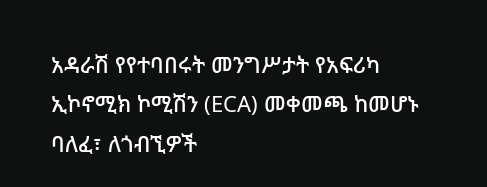አዳራሽ የየተባበሩት መንግሥታት የአፍሪካ ኢኮኖሚክ ኮሚሽን (ECA) መቀመጫ ከመሆኑ ባለፈ፣ ለጎብኚዎች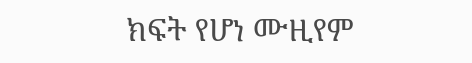ክፍት የሆነ ሙዚየም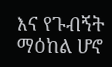እና የጉብኝት ማዕከል ሆኖ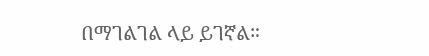በማገልገል ላይ ይገኛል።